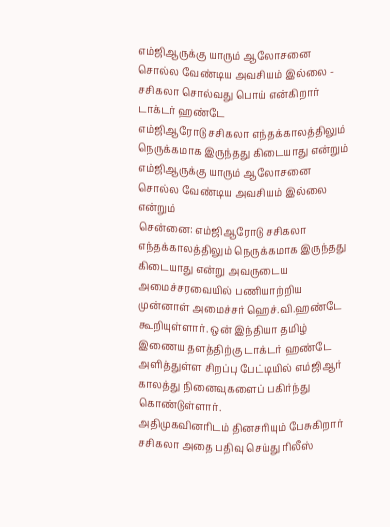எம்ஜிஆருக்கு யாரும் ஆலோசனை சொல்ல வேண்டிய அவசியம் இல்லை - சசிகலா சொல்வது பொய் என்கிறார் டாக்டர் ஹண்டே
எம்ஜிஆரோடு சசிகலா எந்தக்காலத்திலும் நெருக்கமாக இருந்தது கிடையாது என்றும் எம்ஜிஆருக்கு யாரும் ஆலோசனை சொல்ல வேண்டிய அவசியம் இல்லை என்றும்
சென்னை: எம்ஜிஆரோடு சசிகலா எந்தக்காலத்திலும் நெருக்கமாக இருந்தது கிடையாது என்று அவருடைய அமைச்சரவையில் பணியாற்றிய முன்னாள் அமைச்சர் ஹெச்.வி.ஹண்டே கூறியுள்ளார். ஒன் இந்தியா தமிழ் இணைய தளத்திற்கு டாக்டர் ஹண்டே அளித்துள்ள சிறப்பு பேட்டியில் எம்ஜிஆர் காலத்து நினைவுகளைப் பகிர்ந்து கொண்டுள்ளார்.
அதிமுகவினரிடம் தினசரியும் பேசுகிறார் சசிகலா அதை பதிவு செய்து ரிலீஸ்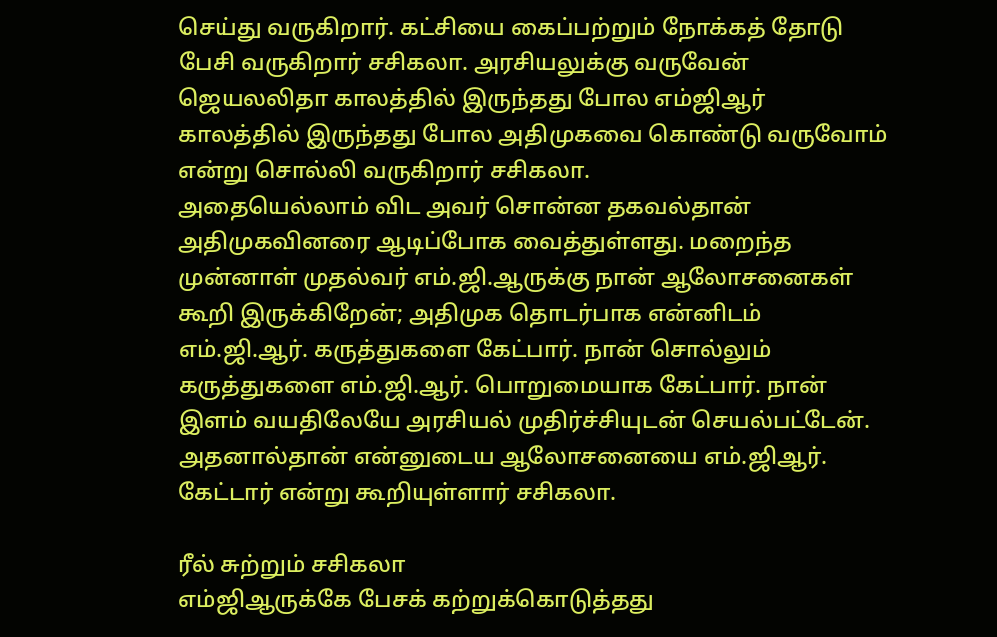செய்து வருகிறார். கட்சியை கைப்பற்றும் நோக்கத் தோடு பேசி வருகிறார் சசிகலா. அரசியலுக்கு வருவேன் ஜெயலலிதா காலத்தில் இருந்தது போல எம்ஜிஆர் காலத்தில் இருந்தது போல அதிமுகவை கொண்டு வருவோம் என்று சொல்லி வருகிறார் சசிகலா.
அதையெல்லாம் விட அவர் சொன்ன தகவல்தான் அதிமுகவினரை ஆடிப்போக வைத்துள்ளது. மறைந்த முன்னாள் முதல்வர் எம்.ஜி.ஆருக்கு நான் ஆலோசனைகள் கூறி இருக்கிறேன்; அதிமுக தொடர்பாக என்னிடம் எம்.ஜி.ஆர். கருத்துகளை கேட்பார். நான் சொல்லும் கருத்துகளை எம்.ஜி.ஆர். பொறுமையாக கேட்பார். நான் இளம் வயதிலேயே அரசியல் முதிர்ச்சியுடன் செயல்பட்டேன். அதனால்தான் என்னுடைய ஆலோசனையை எம்.ஜிஆர். கேட்டார் என்று கூறியுள்ளார் சசிகலா.

ரீல் சுற்றும் சசிகலா
எம்ஜிஆருக்கே பேசக் கற்றுக்கொடுத்தது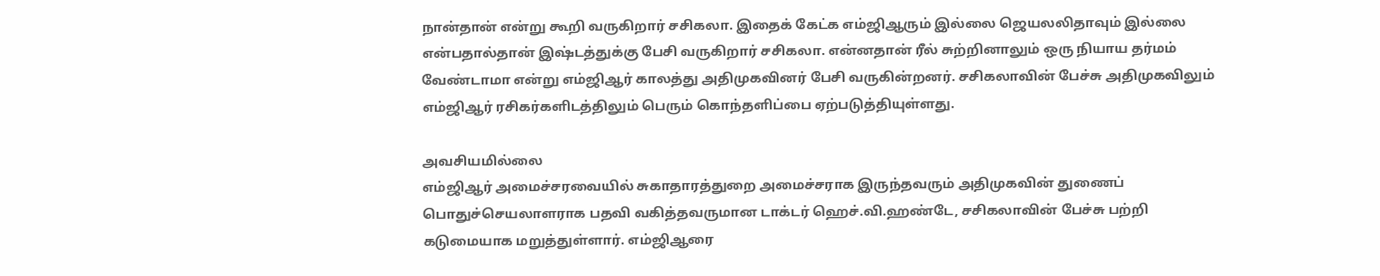நான்தான் என்று கூறி வருகிறார் சசிகலா. இதைக் கேட்க எம்ஜிஆரும் இல்லை ஜெயலலிதாவும் இல்லை என்பதால்தான் இஷ்டத்துக்கு பேசி வருகிறார் சசிகலா. என்னதான் ரீல் சுற்றினாலும் ஒரு நியாய தர்மம் வேண்டாமா என்று எம்ஜிஆர் காலத்து அதிமுகவினர் பேசி வருகின்றனர். சசிகலாவின் பேச்சு அதிமுகவிலும் எம்ஜிஆர் ரசிகர்களிடத்திலும் பெரும் கொந்தளிப்பை ஏற்படுத்தியுள்ளது.

அவசியமில்லை
எம்ஜிஆர் அமைச்சரவையில் சுகாதாரத்துறை அமைச்சராக இருந்தவரும் அதிமுகவின் துணைப் பொதுச்செயலாளராக பதவி வகித்தவருமான டாக்டர் ஹெச்.வி.ஹண்டே, சசிகலாவின் பேச்சு பற்றி கடுமையாக மறுத்துள்ளார். எம்ஜிஆரை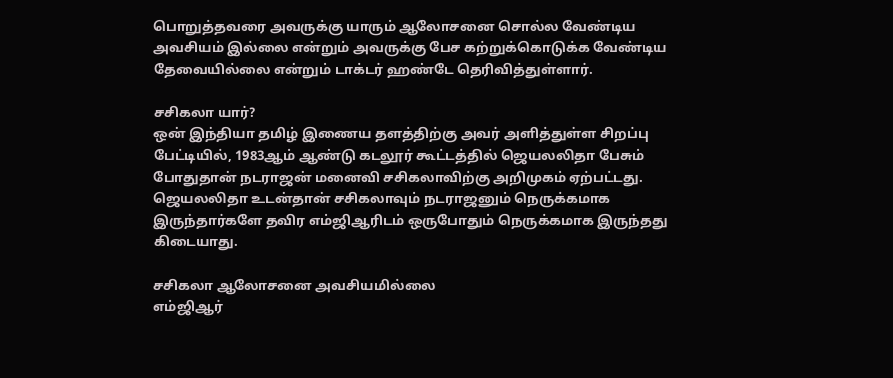பொறுத்தவரை அவருக்கு யாரும் ஆலோசனை சொல்ல வேண்டிய அவசியம் இல்லை என்றும் அவருக்கு பேச கற்றுக்கொடுக்க வேண்டிய தேவையில்லை என்றும் டாக்டர் ஹண்டே தெரிவித்துள்ளார்.

சசிகலா யார்?
ஒன் இந்தியா தமிழ் இணைய தளத்திற்கு அவர் அளித்துள்ள சிறப்பு பேட்டியில், 1983ஆம் ஆண்டு கடலூர் கூட்டத்தில் ஜெயலலிதா பேசும் போதுதான் நடராஜன் மனைவி சசிகலாவிற்கு அறிமுகம் ஏற்பட்டது. ஜெயலலிதா உடன்தான் சசிகலாவும் நடராஜனும் நெருக்கமாக இருந்தார்களே தவிர எம்ஜிஆரிடம் ஒருபோதும் நெருக்கமாக இருந்தது கிடையாது.

சசிகலா ஆலோசனை அவசியமில்லை
எம்ஜிஆர்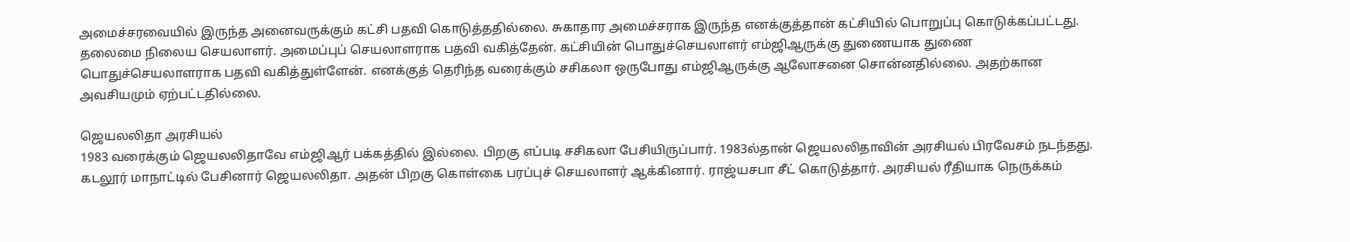அமைச்சரவையில் இருந்த அனைவருக்கும் கட்சி பதவி கொடுத்ததில்லை. சுகாதார அமைச்சராக இருந்த எனக்குத்தான் கட்சியில் பொறுப்பு கொடுக்கப்பட்டது. தலைமை நிலைய செயலாளர். அமைப்புப் செயலாளராக பதவி வகித்தேன். கட்சியின் பொதுச்செயலாளர் எம்ஜிஆருக்கு துணையாக துணை பொதுச்செயலாளராக பதவி வகித்துள்ளேன். எனக்குத் தெரிந்த வரைக்கும் சசிகலா ஒருபோது எம்ஜிஆருக்கு ஆலோசனை சொன்னதில்லை. அதற்கான அவசியமும் ஏற்பட்டதில்லை.

ஜெயலலிதா அரசியல்
1983 வரைக்கும் ஜெயலலிதாவே எம்ஜிஆர் பக்கத்தில் இல்லை. பிறகு எப்படி சசிகலா பேசியிருப்பார். 1983ல்தான் ஜெயலலிதாவின் அரசியல் பிரவேசம் நடந்தது. கடலூர் மாநாட்டில் பேசினார் ஜெயலலிதா. அதன் பிறகு கொள்கை பரப்புச் செயலாளர் ஆக்கினார். ராஜ்யசபா சீட் கொடுத்தார். அரசியல் ரீதியாக நெருக்கம்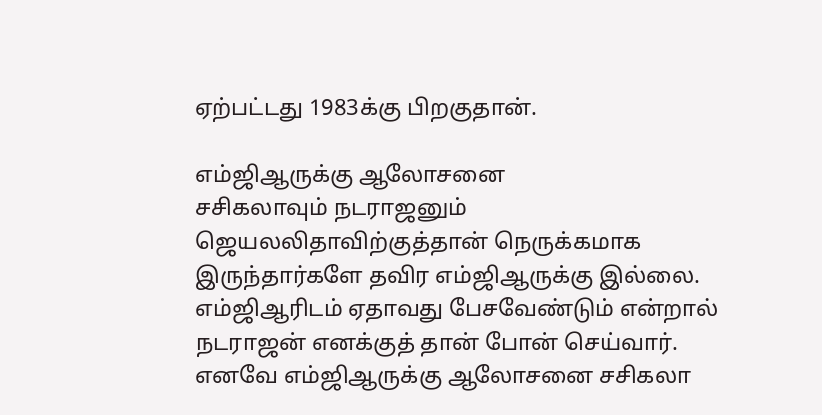ஏற்பட்டது 1983க்கு பிறகுதான்.

எம்ஜிஆருக்கு ஆலோசனை
சசிகலாவும் நடராஜனும் ஜெயலலிதாவிற்குத்தான் நெருக்கமாக இருந்தார்களே தவிர எம்ஜிஆருக்கு இல்லை. எம்ஜிஆரிடம் ஏதாவது பேசவேண்டும் என்றால் நடராஜன் எனக்குத் தான் போன் செய்வார். எனவே எம்ஜிஆருக்கு ஆலோசனை சசிகலா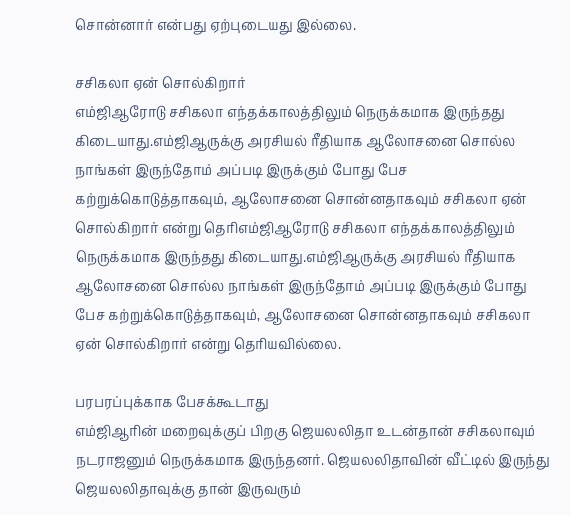சொன்னார் என்பது ஏற்புடையது இல்லை.

சசிகலா ஏன் சொல்கிறார்
எம்ஜிஆரோடு சசிகலா எந்தக்காலத்திலும் நெருக்கமாக இருந்தது கிடையாது.எம்ஜிஆருக்கு அரசியல் ரீதியாக ஆலோசனை சொல்ல நாங்கள் இருந்தோம் அப்படி இருக்கும் போது பேச கற்றுக்கொடுத்தாகவும், ஆலோசனை சொன்னதாகவும் சசிகலா ஏன் சொல்கிறார் என்று தெரிஎம்ஜிஆரோடு சசிகலா எந்தக்காலத்திலும் நெருக்கமாக இருந்தது கிடையாது.எம்ஜிஆருக்கு அரசியல் ரீதியாக ஆலோசனை சொல்ல நாங்கள் இருந்தோம் அப்படி இருக்கும் போது பேச கற்றுக்கொடுத்தாகவும், ஆலோசனை சொன்னதாகவும் சசிகலா ஏன் சொல்கிறார் என்று தெரியவில்லை.

பரபரப்புக்காக பேசக்கூடாது
எம்ஜிஆரின் மறைவுக்குப் பிறகு ஜெயலலிதா உடன்தான் சசிகலாவும் நடராஜனும் நெருக்கமாக இருந்தனர். ஜெயலலிதாவின் வீட்டில் இருந்து ஜெயலலிதாவுக்கு தான் இருவரும்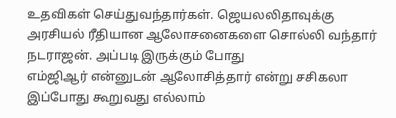உதவிகள் செய்துவந்தார்கள். ஜெயலலிதாவுக்கு அரசியல் ரீதியான ஆலோசனைகளை சொல்லி வந்தார் நடராஜன். அப்படி இருக்கும் போது
எம்ஜிஆர் என்னுடன் ஆலோசித்தார் என்று சசிகலா இப்போது கூறுவது எல்லாம்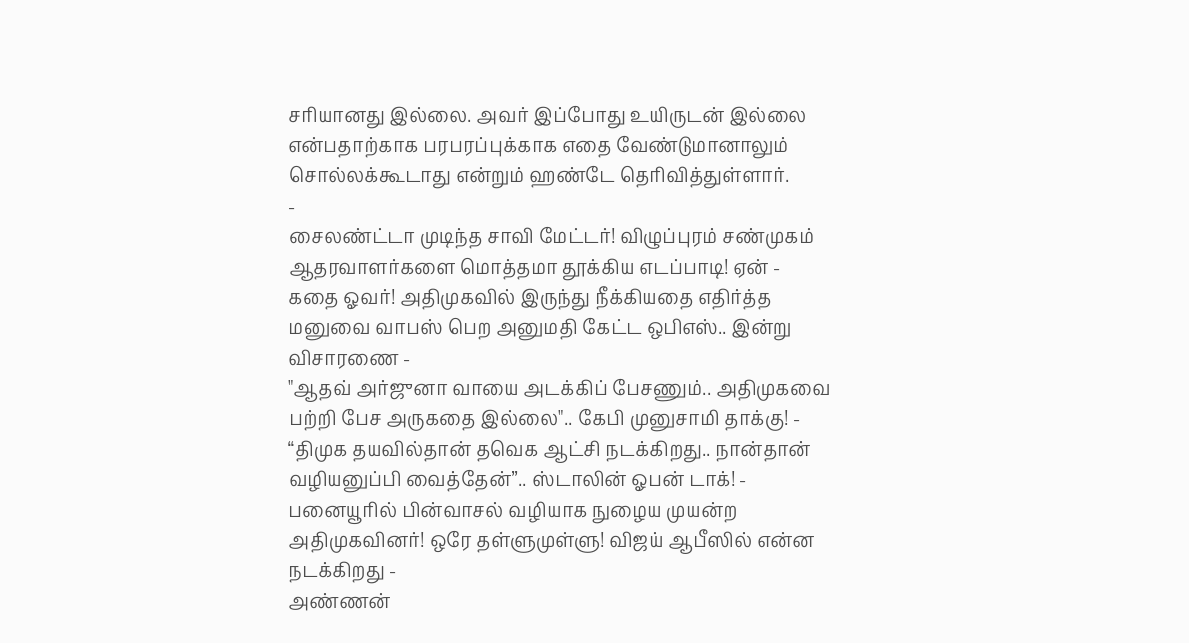சரியானது இல்லை. அவர் இப்போது உயிருடன் இல்லை என்பதாற்காக பரபரப்புக்காக எதை வேண்டுமானாலும் சொல்லக்கூடாது என்றும் ஹண்டே தெரிவித்துள்ளார்.
-
சைலண்ட்டா முடிந்த சாவி மேட்டர்! விழுப்புரம் சண்முகம் ஆதரவாளர்களை மொத்தமா தூக்கிய எடப்பாடி! ஏன் -
கதை ஓவர்! அதிமுகவில் இருந்து நீக்கியதை எதிர்த்த மனுவை வாபஸ் பெற அனுமதி கேட்ட ஒபிஎஸ்.. இன்று விசாரணை -
"ஆதவ் அர்ஜுனா வாயை அடக்கிப் பேசணும்.. அதிமுகவை பற்றி பேச அருகதை இல்லை".. கேபி முனுசாமி தாக்கு! -
“திமுக தயவில்தான் தவெக ஆட்சி நடக்கிறது.. நான்தான் வழியனுப்பி வைத்தேன்”.. ஸ்டாலின் ஓபன் டாக்! -
பனையூரில் பின்வாசல் வழியாக நுழைய முயன்ற அதிமுகவினர்! ஒரே தள்ளுமுள்ளு! விஜய் ஆபீஸில் என்ன நடக்கிறது -
அண்ணன்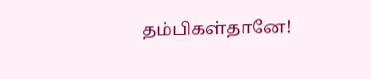தம்பிகள்தானே!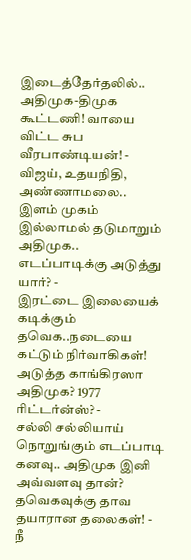இடைத்தேர்தலில்.. அதிமுக-திமுக கூட்டணி! வாயை விட்ட சுப வீரபாண்டியன்! -
விஜய், உதயநிதி, அண்ணாமலை.. இளம் முகம் இல்லாமல் தடுமாறும் அதிமுக.. எடப்பாடிக்கு அடுத்து யார்? -
இரட்டை இலையைக் கடிக்கும் தவெக..நடையை கட்டும் நிர்வாகிகள்! அடுத்த காங்கிரஸா அதிமுக? 1977 ரிட்டர்ன்ஸ்? -
சல்லி சல்லியாய் நொறுங்கும் எடப்பாடி கனவு.. அதிமுக இனி அவ்வளவு தான்? தவெகவுக்கு தாவ தயாரான தலைகள்! -
நீ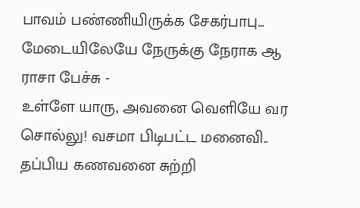பாவம் பண்ணியிருக்க சேகர்பாபு... மேடையிலேயே நேருக்கு நேராக ஆ ராசா பேச்சு -
உள்ளே யாரு, அவனை வெளியே வர சொல்லு! வசமா பிடிபட்ட மனைவி.. தப்பிய கணவனை சுற்றி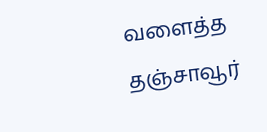வளைத்த தஞ்சாவூர்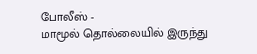போலீஸ் -
மாமூல் தொல்லையில் இருந்து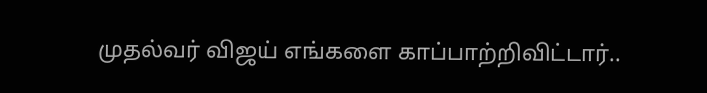முதல்வர் விஜய் எங்களை காப்பாற்றிவிட்டார்..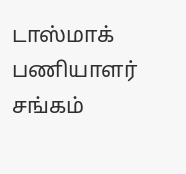டாஸ்மாக் பணியாளர் சங்கம்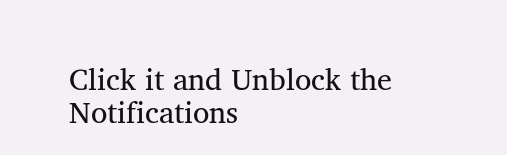Click it and Unblock the Notifications